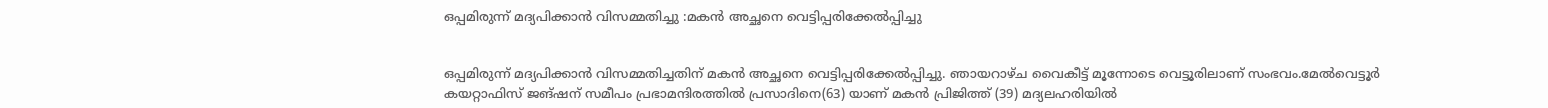ഒപ്പമിരുന്ന് മദ്യപിക്കാൻ വിസമ്മതിച്ചു :മകൻ അച്ഛനെ വെട്ടിപ്പരിക്കേല്‍പ്പിച്ചു


ഒപ്പമിരുന്ന് മദ്യപിക്കാൻ വിസമ്മതിച്ചതിന് മകൻ അച്ഛനെ വെട്ടിപ്പരിക്കേല്‍പ്പിച്ചു. ഞായറാഴ്ച വൈകീട്ട് മൂന്നോടെ വെട്ടൂരിലാണ് സംഭവം.മേല്‍വെട്ടൂർ കയറ്റാഫിസ് ജങ്ഷന് സമീപം പ്രഭാമന്ദിരത്തില്‍ പ്രസാദിനെ(63) യാണ് മകൻ പ്രിജിത്ത് (39) മദ്യലഹരിയില്‍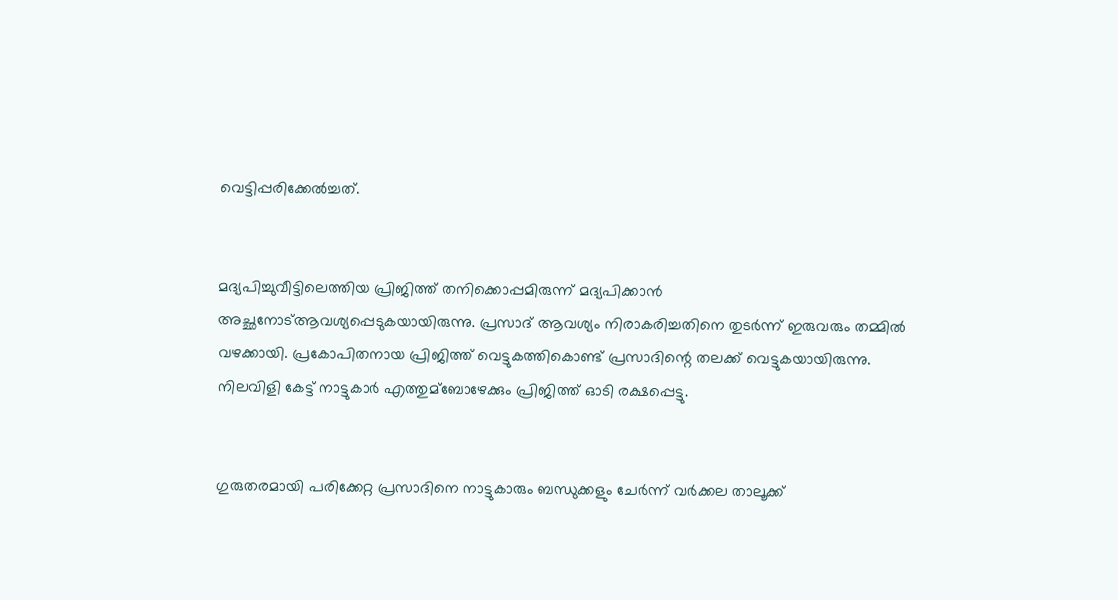വെട്ടിപ്പരിക്കേല്‍ച്ചത്.


മദ്യപിച്ചുവീട്ടിലെത്തിയ പ്രിജിത്ത് തനിക്കൊപ്പമിരുന്ന് മദ്യപിക്കാൻ അച്ഛനോട്ആവശ്യപ്പെടുകയായിരുന്നു. പ്രസാദ് ആവശ്യം നിരാകരിച്ചതിനെ തുടർന്ന് ഇരുവരും തമ്മില്‍ വഴക്കായി. പ്രകോപിതനായ പ്രിജിത്ത് വെട്ടുകത്തികൊണ്ട് പ്രസാദിന്റെ തലക്ക് വെട്ടുകയായിരുന്നു. നിലവിളി കേട്ട് നാട്ടുകാർ എത്തുമ്ബോഴേക്കും പ്രിജിത്ത് ഓടി രക്ഷപ്പെട്ടു.


ഗുരുതരമായി പരിക്കേറ്റ പ്രസാദിനെ നാട്ടുകാരും ബന്ധുക്കളും ചേർന്ന് വർക്കല താലൂക്ക്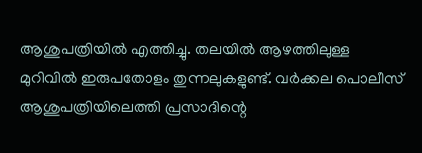ആശുപത്രിയില്‍ എത്തിച്ചു. തലയില്‍ ആഴത്തിലുള്ള മുറിവില്‍ ഇരുപതോളം തുന്നലുകളുണ്ട്. വർക്കല പൊലീസ് ആശുപത്രിയിലെത്തി പ്രസാദിന്റെ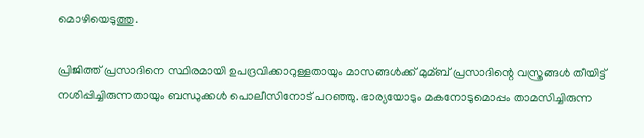മൊഴിയെടുത്തു.

പ്രിജിത്ത് പ്രസാദിനെ സ്ഥിരമായി ഉപദ്രവിക്കാറുള്ളതായും മാസങ്ങള്‍ക്ക് മുമ്ബ് പ്രസാദിന്റെ വസ്ത്രങ്ങള്‍ തീയിട്ട് നശിപ്പിച്ചിരുന്നതായും ബന്ധുക്കള്‍ പൊലീസിനോട് പറഞ്ഞു. ഭാര്യയോടും മകനോടുമൊപ്പം താമസിച്ചിരുന്ന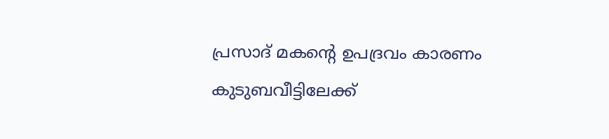പ്രസാദ് മകന്റെ ഉപദ്രവം കാരണം കുടുബവീട്ടിലേക്ക്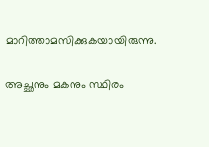മാറിത്താമസിക്കുകയായിരുന്നു.

അച്ഛനും മകനും സ്ഥിരം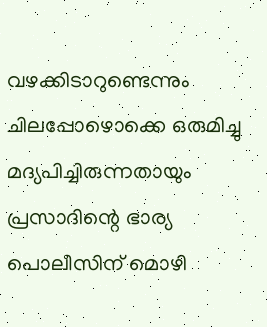വഴക്കിടാറുണ്ടെന്നും ചിലപ്പോഴൊക്കെ ഒരുമിച്ചു മദ്യപിച്ചിരുന്നതായും പ്രസാദിന്റെ ഭാര്യ പൊലീസിന് മൊഴി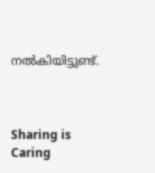നല്‍കിയിട്ടുണ്ട്.



Sharing is Caring